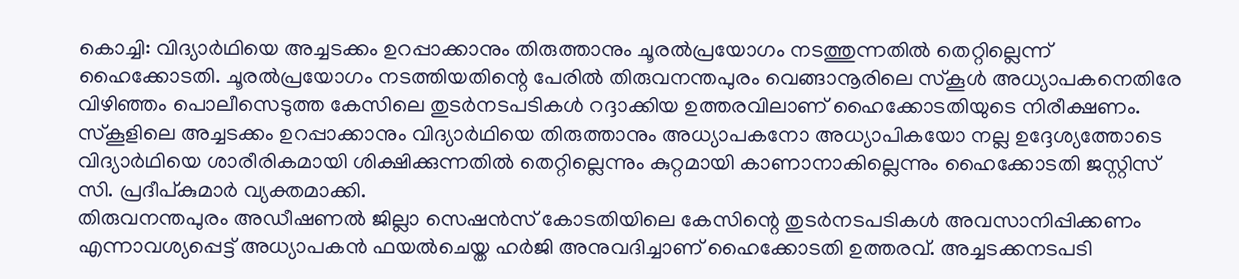കൊച്ചി: വിദ്യാർഥിയെ അച്ചടക്കം ഉറപ്പാക്കാനും തിരുത്താനും ചൂരൽപ്രയോഗം നടത്തുന്നതിൽ തെറ്റില്ലെന്ന് ഹൈക്കോടതി. ചൂരൽപ്രയോഗം നടത്തിയതിന്റെ പേരിൽ തിരുവനന്തപുരം വെങ്ങാനൂരിലെ സ്കൂൾ അധ്യാപകനെതിരേ വിഴിഞ്ഞം പൊലീസെടുത്ത കേസിലെ തുടർനടപടികൾ റദ്ദാക്കിയ ഉത്തരവിലാണ് ഹൈക്കോടതിയുടെ നിരീക്ഷണം. സ്കൂളിലെ അച്ചടക്കം ഉറപ്പാക്കാനും വിദ്യാർഥിയെ തിരുത്താനും അധ്യാപകനോ അധ്യാപികയോ നല്ല ഉദ്ദേശ്യത്തോടെ വിദ്യാർഥിയെ ശാരീരികമായി ശിക്ഷിക്കുന്നതിൽ തെറ്റില്ലെന്നും കുറ്റമായി കാണാനാകില്ലെന്നും ഹൈക്കോടതി ജസ്റ്റിസ് സി. പ്രദീപ്കുമാർ വ്യക്തമാക്കി.
തിരുവനന്തപുരം അഡീഷണൽ ജില്ലാ സെഷൻസ് കോടതിയിലെ കേസിന്റെ തുടർനടപടികൾ അവസാനിപ്പിക്കണം എന്നാവശ്യപ്പെട്ട് അധ്യാപകൻ ഫയൽചെയ്ത ഹർജി അനുവദിച്ചാണ് ഹൈക്കോടതി ഉത്തരവ്. അച്ചടക്കനടപടി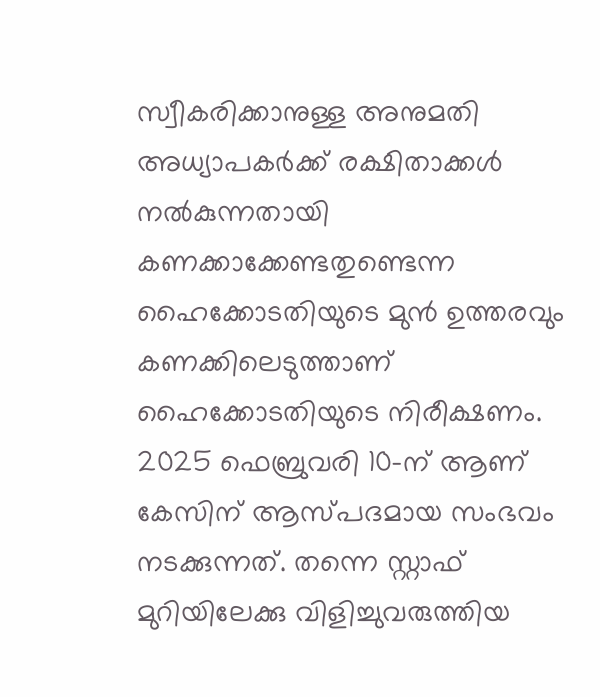സ്വീകരിക്കാനുള്ള അനുമതി അധ്യാപകർക്ക് രക്ഷിതാക്കൾ നൽകുന്നതായി കണക്കാക്കേണ്ടതുണ്ടെന്ന ഹൈക്കോടതിയുടെ മുൻ ഉത്തരവും കണക്കിലെടുത്താണ് ഹൈക്കോടതിയുടെ നിരീക്ഷണം. 2025 ഫെബ്രുവരി 10-ന് ആണ് കേസിന് ആസ്പദമായ സംഭവം നടക്കുന്നത്. തന്നെ സ്റ്റാഫ് മുറിയിലേക്കു വിളിച്ചുവരുത്തിയ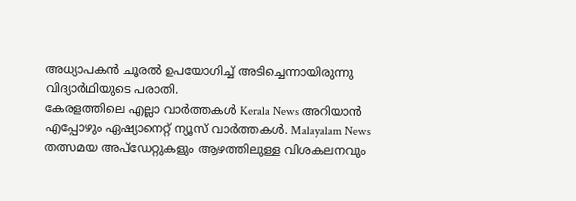അധ്യാപകൻ ചൂരൽ ഉപയോഗിച്ച് അടിച്ചെന്നായിരുന്നു വിദ്യാർഥിയുടെ പരാതി.
കേരളത്തിലെ എല്ലാ വാർത്തകൾ Kerala News അറിയാൻ എപ്പോഴും ഏഷ്യാനെറ്റ് ന്യൂസ് വാർത്തകൾ. Malayalam News തത്സമയ അപ്ഡേറ്റുകളും ആഴത്തിലുള്ള വിശകലനവും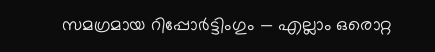സമഗ്രമായ റിപ്പോർട്ടിംഗും — എല്ലാം ഒരൊറ്റ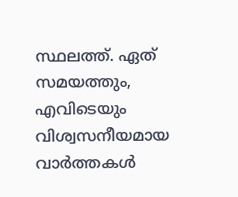സ്ഥലത്ത്. ഏത് സമയത്തും, എവിടെയും വിശ്വസനീയമായ വാർത്തകൾ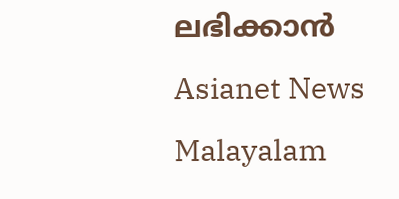ലഭിക്കാൻ Asianet News Malayalam